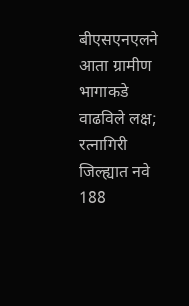बीएसएनएलने आता ग्रामीण भागाकडे वाढविले लक्ष; रत्नागिरी जिल्ह्यात नवे 188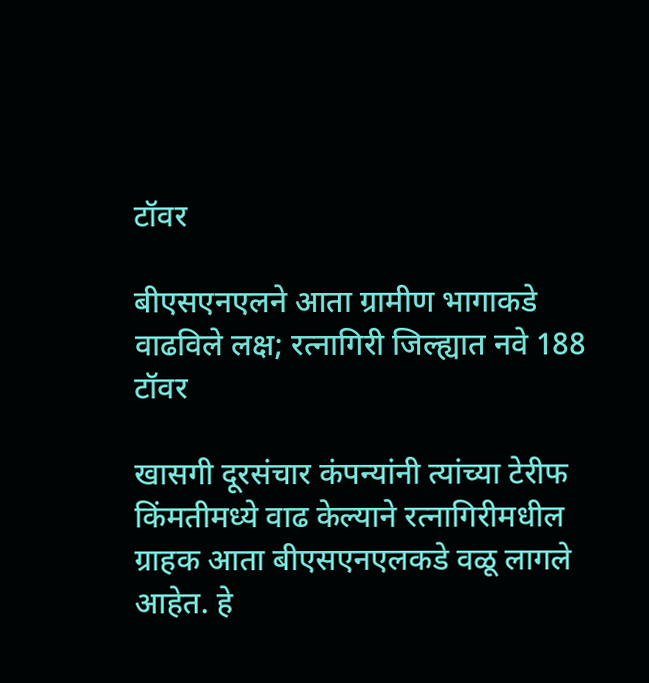टॉवर

बीएसएनएलने आता ग्रामीण भागाकडे वाढविले लक्ष; रत्नागिरी जिल्ह्यात नवे 188 टॉवर

खासगी दूरसंचार कंपन्यांनी त्यांच्या टेरीफ किंमतीमध्ये वाढ केल्याने रत्नागिरीमधील ग्राहक आता बीएसएनएलकडे वळू लागले आहेत. हे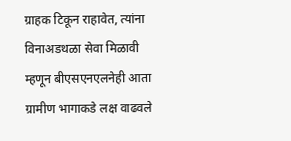ग्राहक टिकून राहावेत, त्यांना विनाअडथळा सेवा मिळावी म्हणून बीएसएनएलनेही आता ग्रामीण भागाकडे लक्ष वाढवले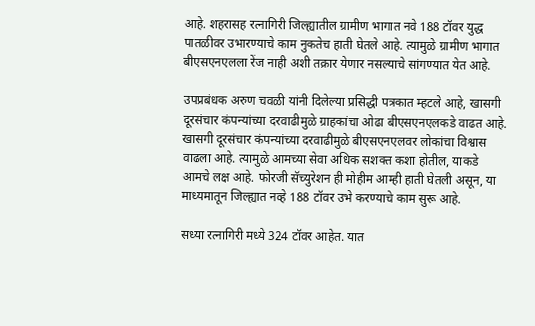आहे. शहरासह रत्नागिरी जिल्ह्यातील ग्रामीण भागात नवे 188 टॉवर युद्ध पातळीवर उभारण्याचे काम नुकतेच हाती घेतले आहे. त्यामुळे ग्रामीण भागात बीएसएनएलला रेंज नाही अशी तक्रार येणार नसल्याचे सांगण्यात येत आहे.

उपप्रबंधक अरुण चवळी यांनी दिलेल्या प्रसिद्धी पत्रकात म्हटले आहे, खासगी दूरसंचार कंपन्यांच्या दरवाढीमुळे ग्राहकांचा ओढा बीएसएनएलकडे वाढत आहे. खासगी दूरसंचार कंपन्यांच्या दरवाढीमुळे बीएसएनएलवर लोकांचा विश्वास वाढला आहे. त्यामुळे आमच्या सेवा अधिक सशक्त कशा होतील, याकडे आमचे लक्ष आहे. फोरजी सॅच्युरेशन ही मोहीम आम्ही हाती घेतली असून, या माध्यमातून जिल्ह्यात नव्हे 188 टॉवर उभे करण्याचे काम सुरू आहे.

सध्या रत्नागिरी मध्ये 324 टॉवर आहेत. यात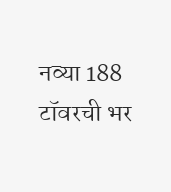नव्या 188 टॉवरची भर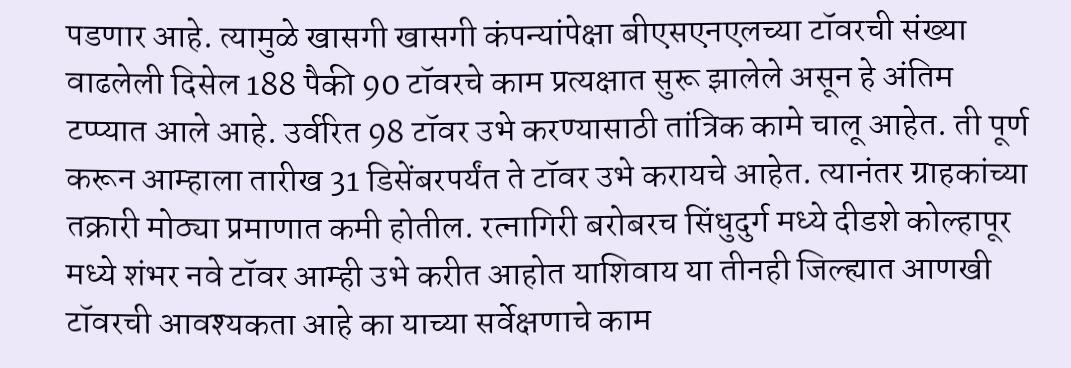पडणार आहे. त्यामुळे खासगी खासगी कंपन्यांपेक्षा बीएसएनएलच्या टॉवरची संख्या वाढलेली दिसेल 188 पैकी 90 टॉवरचे काम प्रत्यक्षात सुरू झालेले असून हे अंतिम टप्प्यात आले आहे. उर्वरित 98 टॉवर उभे करण्यासाठी तांत्रिक कामे चालू आहेत. ती पूर्ण करून आम्हाला तारीख 31 डिसेंबरपर्यंत ते टॉवर उभे करायचे आहेत. त्यानंतर ग्राहकांच्या तक्रारी मोठ्या प्रमाणात कमी होतील. रत्नागिरी बरोबरच सिंधुदुर्ग मध्ये दीडशे कोल्हापूर मध्ये शंभर नवे टॉवर आम्ही उभे करीत आहोत याशिवाय या तीनही जिल्ह्यात आणखी टॉवरची आवश्यकता आहे का याच्या सर्वेक्षणाचे काम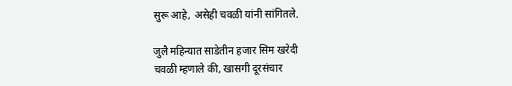सुरू आहे, असेही चवळी यांनी सांगितले.

जुलै महिन्यात साडेतीन हजार सिम खरेदी
चवळी म्हणाले की, खासगी दूरसंचार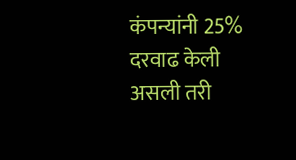कंपन्यांनी 25% दरवाढ केली असली तरी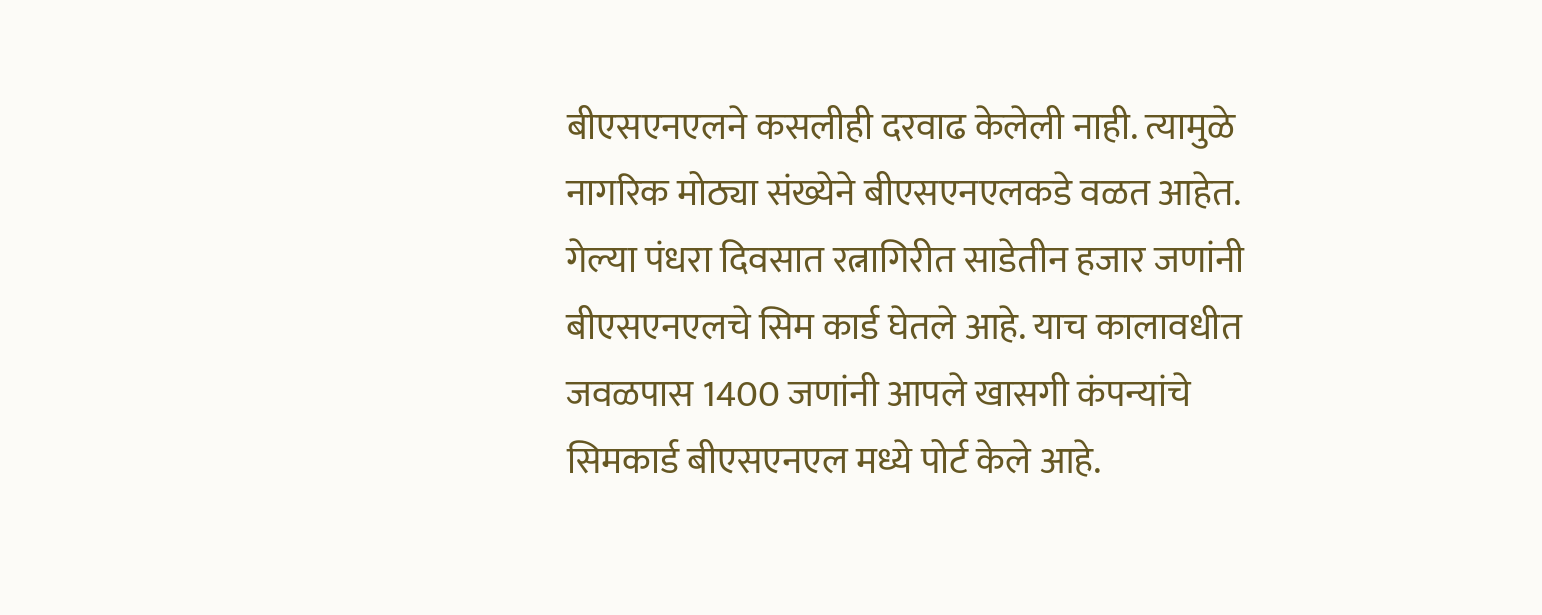बीएसएनएलने कसलीही दरवाढ केलेली नाही. त्यामुळे नागरिक मोठ्या संख्येने बीएसएनएलकडे वळत आहेत. गेल्या पंधरा दिवसात रत्नागिरीत साडेतीन हजार जणांनी बीएसएनएलचे सिम कार्ड घेतले आहे. याच कालावधीत जवळपास 1400 जणांनी आपले खासगी कंपन्यांचे सिमकार्ड बीएसएनएल मध्ये पोर्ट केले आहे.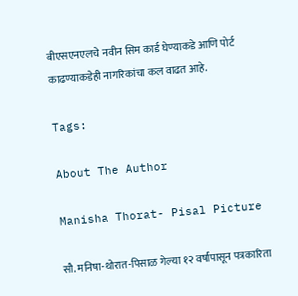बीएसएनएलचे नवीन सिम कार्ड घेण्याकडे आणि पोर्ट काढण्याकडेही नागरिकांचा कल वाढत आहे.

Tags:

About The Author

Manisha Thorat- Pisal Picture

सौ. मनिषा-थोरात-पिसाळ गेल्या १२ वर्षांपासून पत्रकारिता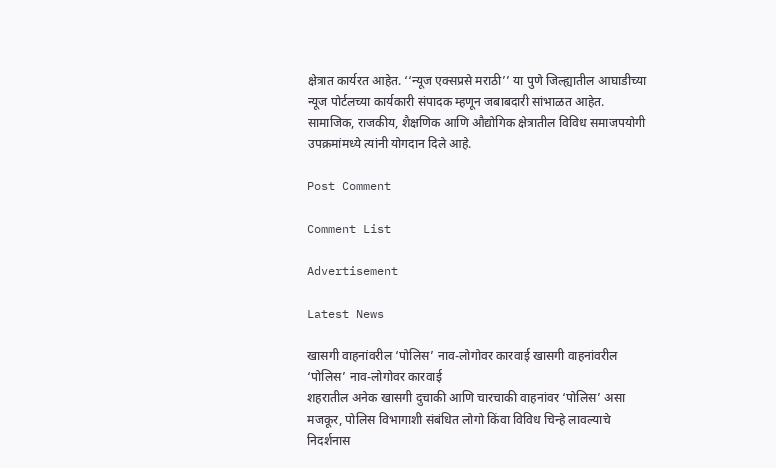क्षेत्रात कार्यरत आहेत. ‘‘न्यूज एक्सप्रसे मराठी’’ या पुणे जिल्ह्यातील आघाडीच्या न्यूज पोर्टलच्या कार्यकारी संपादक म्हणून जबाबदारी सांभाळत आहेत. सामाजिक, राजकीय, शैक्षणिक आणि औद्योगिक क्षेत्रातील विविध समाजपयोगी उपक्रमांमध्ये त्यांनी योगदान दिले आहे.

Post Comment

Comment List

Advertisement

Latest News

खासगी वाहनांवरील ‘पोलिस’ नाव-लोगोवर कारवाई खासगी वाहनांवरील ‘पोलिस’ नाव-लोगोवर कारवाई
शहरातील अनेक खासगी दुचाकी आणि चारचाकी वाहनांवर ‘पोलिस’ असा मजकूर, पोलिस विभागाशी संबंधित लोगो किंवा विविध चिन्हे लावल्याचे निदर्शनास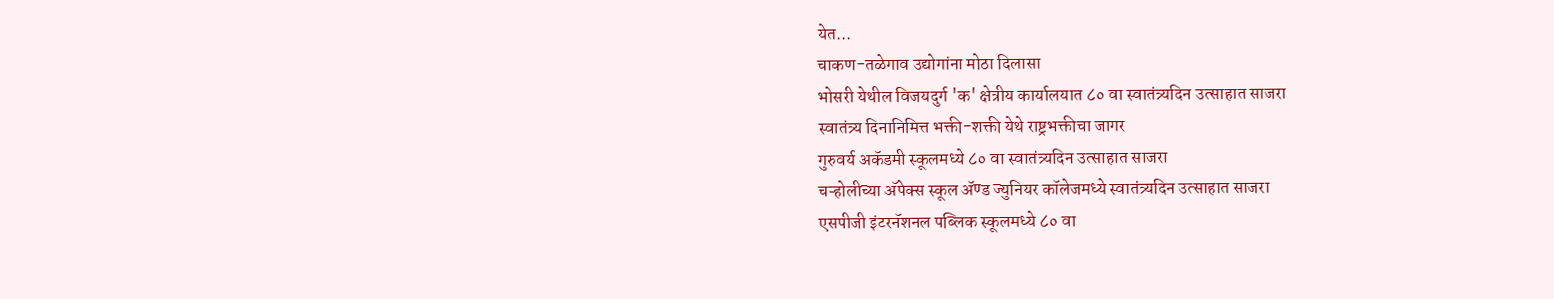येत...
चाकण-तळेगाव उद्योगांना मोठा दिलासा
भोसरी येथील विजयदुर्ग 'क' क्षेत्रीय कार्यालयात ८० वा स्वातंत्र्यदिन उत्साहात साजरा
स्वातंत्र्य दिनानिमित्त भक्ती-शक्ती येथे राष्ट्रभक्तीचा जागर
गुरुवर्य अकॅडमी स्कूलमध्ये ८० वा स्वातंत्र्यदिन उत्साहात साजरा
चऱ्होलीच्या अ‍ॅपेक्स स्कूल अ‍ॅण्ड ज्युनियर कॉलेजमध्ये स्वातंत्र्यदिन उत्साहात साजरा
एसपीजी इंटरनॅशनल पब्लिक स्कूलमध्ये ८० वा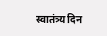स्वातंत्र्य दिन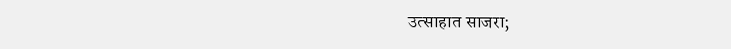उत्साहात साजरा;